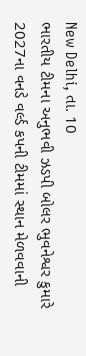New Delhi, તા. 10
ભારતીય ટીમના અનુભવી ઝડપી બોલર ભુવનેશ્વર કુમારે 2027ના વનડે વર્લ્ડ કપની ટીમમાં સ્થાન મેળવવાની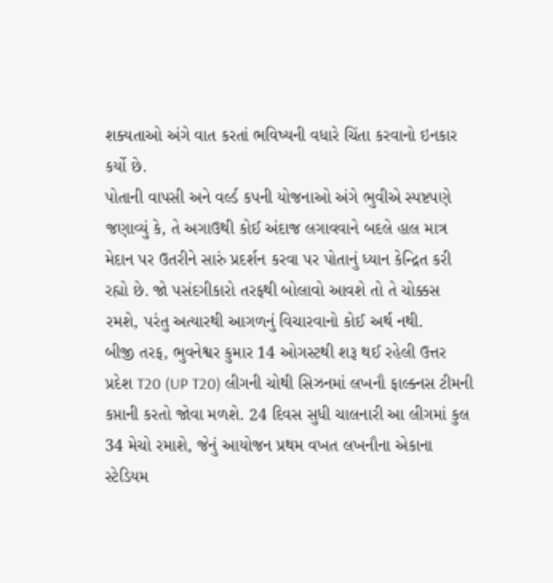શક્યતાઓ અંગે વાત કરતાં ભવિષ્યની વધારે ચિંતા કરવાનો ઇનકાર કર્યો છે.
પોતાની વાપસી અને વર્લ્ડ કપની યોજનાઓ અંગે ભુવીએ સ્પષ્ટપણે જણાવ્યું કે, તે અગાઉથી કોઈ અંદાજ લગાવવાને બદલે હાલ માત્ર મેદાન પર ઉતરીને સારું પ્રદર્શન કરવા પર પોતાનું ધ્યાન કેન્દ્રિત કરી રહ્યો છે. જો પસંદગીકારો તરફથી બોલાવો આવશે તો તે ચોક્કસ રમશે, પરંતુ અત્યારથી આગળનું વિચારવાનો કોઈ અર્થ નથી.
બીજી તરફ, ભુવનેશ્વર કુમાર 14 ઓગસ્ટથી શરૂ થઈ રહેલી ઉત્તર પ્રદેશ T20 (UP T20) લીગની ચોથી સિઝનમાં લખનૌ ફાલ્ક્નસ ટીમની કપ્તાની કરતો જોવા મળશે. 24 દિવસ સુધી ચાલનારી આ લીગમાં કુલ 34 મેચો રમાશે, જેનું આયોજન પ્રથમ વખત લખનૌના એકાના સ્ટેડિયમ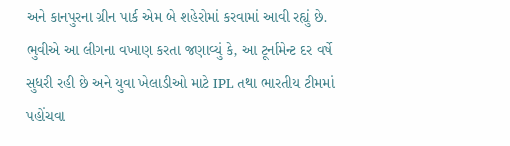અને કાનપુરના ગ્રીન પાર્ક એમ બે શહેરોમાં કરવામાં આવી રહ્યું છે.
ભુવીએ આ લીગના વખાણ કરતા જણાવ્યું કે, આ ટૂર્નામેન્ટ દર વર્ષે સુધરી રહી છે અને યુવા ખેલાડીઓ માટે IPL તથા ભારતીય ટીમમાં પહોંચવા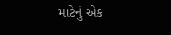માટેનું એક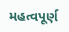મહત્વપૂર્ણ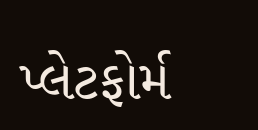પ્લેટફોર્મ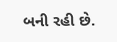બની રહી છે.